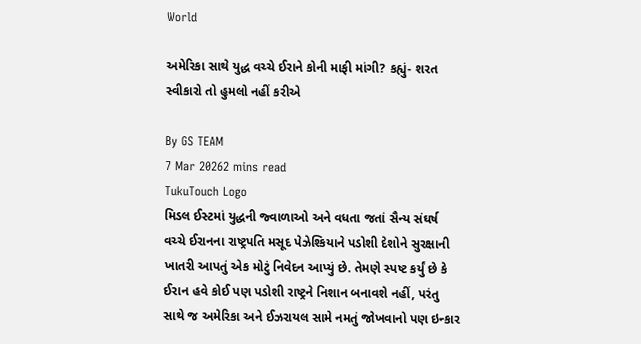World

અમેરિકા સાથે યુદ્ધ વચ્ચે ઈરાને કોની માફી માંગી? કહ્યું- શરત સ્વીકારો તો હુમલો નહીં કરીએ

By GS TEAM
7 Mar 20262 mins read
TukuTouch Logo
મિડલ ઈસ્ટમાં યુદ્ધની જ્વાળાઓ અને વધતા જતાં સૈન્ય સંઘર્ષ વચ્ચે ઈરાનના રાષ્ટ્રપતિ મસૂદ પેઝેશ્કિયાને પડોશી દેશોને સુરક્ષાની ખાતરી આપતું એક મોટું નિવેદન આપ્યું છે. તેમણે સ્પષ્ટ કર્યું છે કે ઈરાન હવે કોઈ પણ પડોશી રાષ્ટ્રને નિશાન બનાવશે નહીં, પરંતુ સાથે જ અમેરિકા અને ઈઝરાયલ સામે નમતું જોખવાનો પણ ઇન્કાર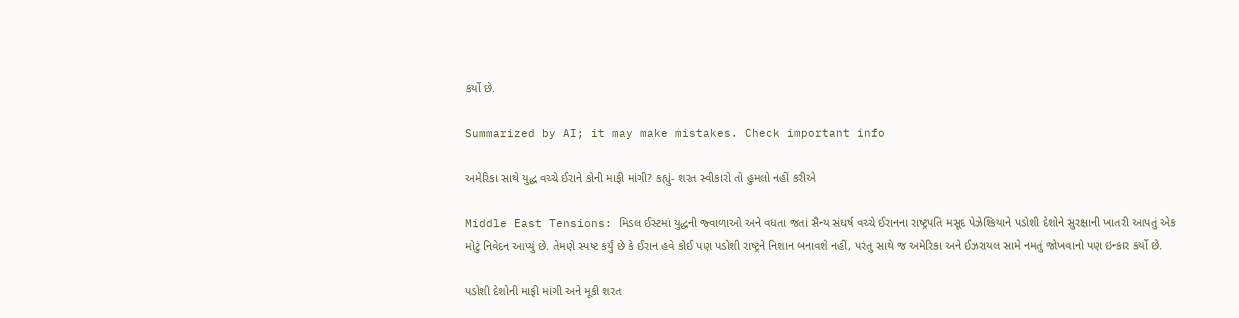કર્યો છે.

Summarized by AI; it may make mistakes. Check important info

અમેરિકા સાથે યુદ્ધ વચ્ચે ઈરાને કોની માફી માંગી? કહ્યું- શરત સ્વીકારો તો હુમલો નહીં કરીએ

Middle East Tensions: મિડલ ઈસ્ટમાં યુદ્ધની જ્વાળાઓ અને વધતા જતાં સૈન્ય સંઘર્ષ વચ્ચે ઈરાનના રાષ્ટ્રપતિ મસૂદ પેઝેશ્કિયાને પડોશી દેશોને સુરક્ષાની ખાતરી આપતું એક મોટું નિવેદન આપ્યું છે. તેમણે સ્પષ્ટ કર્યું છે કે ઈરાન હવે કોઈ પણ પડોશી રાષ્ટ્રને નિશાન બનાવશે નહીં, પરંતુ સાથે જ અમેરિકા અને ઈઝરાયલ સામે નમતું જોખવાનો પણ ઇન્કાર કર્યો છે.

પડોશી દેશોની માફી માંગી અને મૂકી શરત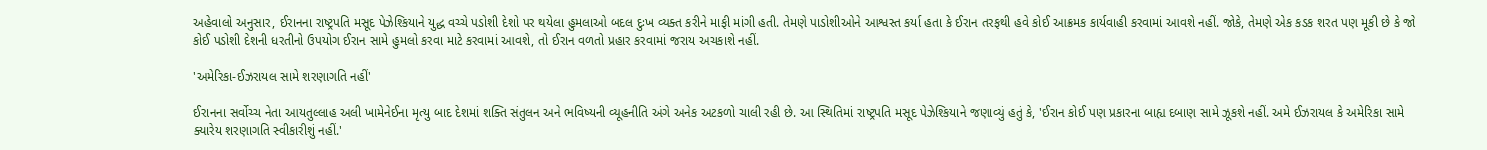અહેવાલો અનુસાર, ઈરાનના રાષ્ટ્રપતિ મસૂદ પેઝેશ્કિયાને યુદ્ધ વચ્ચે પડોશી દેશો પર થયેલા હુમલાઓ બદલ દુઃખ વ્યક્ત કરીને માફી માંગી હતી. તેમણે પાડોશીઓને આશ્વસ્ત કર્યા હતા કે ઈરાન તરફથી હવે કોઈ આક્રમક કાર્યવાહી કરવામાં આવશે નહીં. જોકે, તેમણે એક કડક શરત પણ મૂકી છે કે જો કોઈ પડોશી દેશની ધરતીનો ઉપયોગ ઈરાન સામે હુમલો કરવા માટે કરવામાં આવશે, તો ઈરાન વળતો પ્રહાર કરવામાં જરાય અચકાશે નહીં.

'અમેરિકા-ઈઝરાયલ સામે શરણાગતિ નહીં'

ઈરાનના સર્વોચ્ચ નેતા આયતુલ્લાહ અલી ખામેનેઈના મૃત્યુ બાદ દેશમાં શક્તિ સંતુલન અને ભવિષ્યની વ્યૂહનીતિ અંગે અનેક અટકળો ચાલી રહી છે. આ સ્થિતિમાં રાષ્ટ્રપતિ મસૂદ પેઝેશ્કિયાને જણાવ્યું હતું કે, 'ઈરાન કોઈ પણ પ્રકારના બાહ્ય દબાણ સામે ઝૂકશે નહીં. અમે ઈઝરાયલ કે અમેરિકા સામે ક્યારેય શરણાગતિ સ્વીકારીશું નહીં.'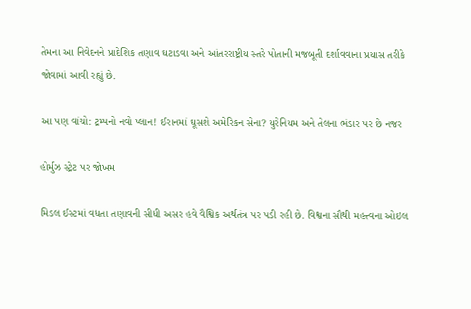તેમના આ નિવેદનને પ્રાદેશિક તણાવ ઘટાડવા અને આંતરરાષ્ટ્રીય સ્તરે પોતાની મજબૂતી દર્શાવવાના પ્રયાસ તરીકે જોવામાં આવી રહ્યું છે.

આ પણ વાંચો: ટ્રમ્પનો નવો પ્લાન! ઈરાનમાં ઘૂસશે અમેરિકન સેના? યુરેનિયમ અને તેલના ભંડાર પર છે નજર

હોર્મુઝ સ્ટ્રેટ પર જોખમ

મિડલ ઈસ્ટમાં વધતા તણાવની સીધી અસર હવે વૈશ્વિક અર્થતંત્ર પર પડી રહી છે. વિશ્વના સૌથી મહત્ત્વના ઓઇલ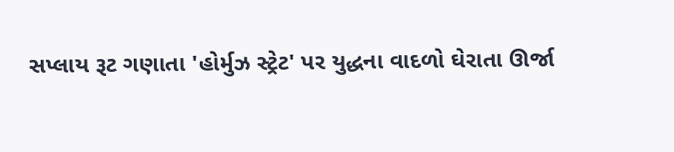સપ્લાય રૂટ ગણાતા 'હોર્મુઝ સ્ટ્રેટ' પર યુદ્ધના વાદળો ઘેરાતા ઊર્જા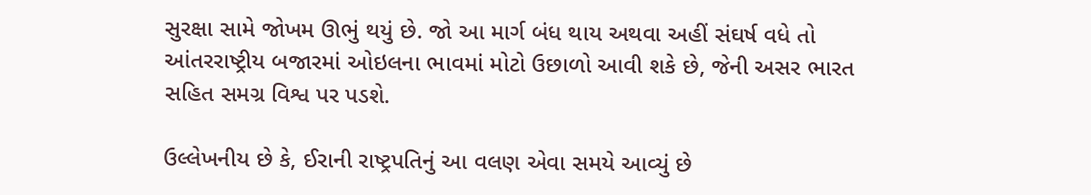સુરક્ષા સામે જોખમ ઊભું થયું છે. જો આ માર્ગ બંધ થાય અથવા અહીં સંઘર્ષ વધે તો આંતરરાષ્ટ્રીય બજારમાં ઓઇલના ભાવમાં મોટો ઉછાળો આવી શકે છે, જેની અસર ભારત સહિત સમગ્ર વિશ્વ પર પડશે.

ઉલ્લેખનીય છે કે, ઈરાની રાષ્ટ્રપતિનું આ વલણ એવા સમયે આવ્યું છે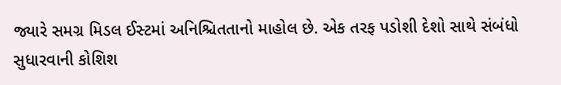જ્યારે સમગ્ર મિડલ ઈસ્ટમાં અનિશ્ચિતતાનો માહોલ છે. એક તરફ પડોશી દેશો સાથે સંબંધો સુધારવાની કોશિશ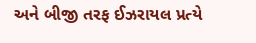અને બીજી તરફ ઈઝરાયલ પ્રત્યે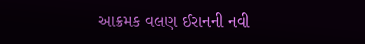આક્રમક વલણ ઈરાનની નવી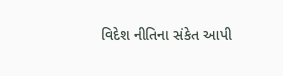વિદેશ નીતિના સંકેત આપી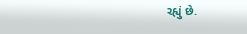રહ્યું છે.